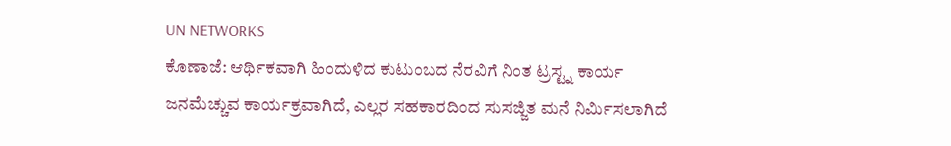UN NETWORKS
ಕೊಣಾಜೆ: ಆರ್ಥಿಕವಾಗಿ ಹಿಂದುಳಿದ ಕುಟುಂಬದ ನೆರವಿಗೆ ನಿಂತ ಟ್ರಸ್ಟ್ನ ಕಾರ್ಯ ಜನಮೆಚ್ಚುವ ಕಾರ್ಯಕ್ರವಾಗಿದೆ, ಎಲ್ಲರ ಸಹಕಾರದಿಂದ ಸುಸಜ್ಜಿತ ಮನೆ ನಿರ್ಮಿಸಲಾಗಿದೆ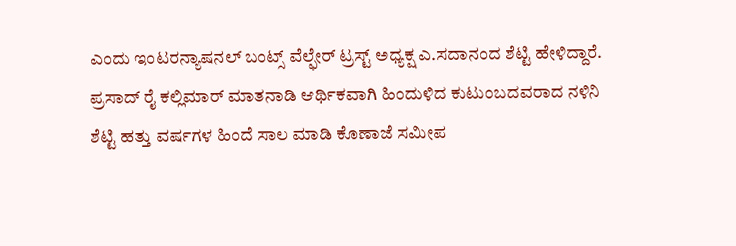ಎಂದು ಇಂಟರನ್ಯಾಷನಲ್ ಬಂಟ್ಸ್ ವೆಲ್ಫೇರ್ ಟ್ರಸ್ಟ್ ಅಧ್ಯಕ್ಷ ಎ.ಸದಾನಂದ ಶೆಟ್ಟಿ ಹೇಳಿದ್ದಾರೆ.
ಪ್ರಸಾದ್ ರೈ ಕಲ್ಲಿಮಾರ್ ಮಾತನಾಡಿ ಆರ್ಥಿಕವಾಗಿ ಹಿಂದುಳಿದ ಕುಟುಂಬದವರಾದ ನಳಿನಿ ಶೆಟ್ಟಿ ಹತ್ತು ವರ್ಷಗಳ ಹಿಂದೆ ಸಾಲ ಮಾಡಿ ಕೊಣಾಜೆ ಸಮೀಪ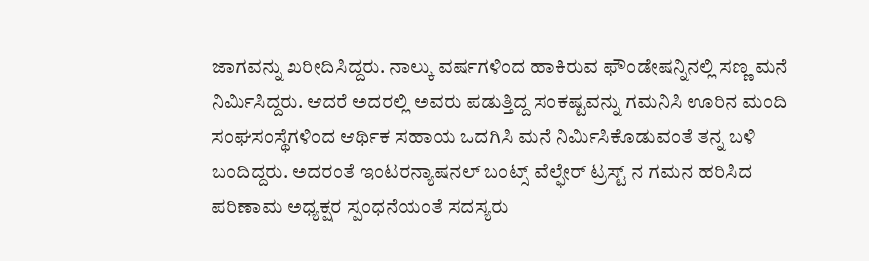ಜಾಗವನ್ನು ಖರೀದಿಸಿದ್ದರು. ನಾಲ್ಕು ವರ್ಷಗಳಿಂದ ಹಾಕಿರುವ ಫೌಂಡೇಷನ್ನಿನಲ್ಲಿ ಸಣ್ಣ ಮನೆ ನಿರ್ಮಿಸಿದ್ದರು. ಆದರೆ ಅದರಲ್ಲಿ ಅವರು ಪಡುತ್ತಿದ್ದ ಸಂಕಷ್ಟವನ್ನು ಗಮನಿಸಿ ಊರಿನ ಮಂದಿ ಸಂಘಸಂಸ್ಥೆಗಳಿಂದ ಆರ್ಥಿಕ ಸಹಾಯ ಒದಗಿಸಿ ಮನೆ ನಿರ್ಮಿಸಿಕೊಡುವಂತೆ ತನ್ನ ಬಳಿ ಬಂದಿದ್ದರು. ಅದರಂತೆ ಇಂಟರನ್ಯಾಷನಲ್ ಬಂಟ್ಸ್ ವೆಲ್ಫೇರ್ ಟ್ರಸ್ಟ್ ನ ಗಮನ ಹರಿಸಿದ ಪರಿಣಾಮ ಅಧ್ಯಕ್ಷರ ಸ್ಪಂಧನೆಯಂತೆ ಸದಸ್ಯರು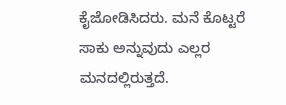ಕೈಜೋಡಿಸಿದರು. ಮನೆ ಕೊಟ್ಟರೆ ಸಾಕು ಅನ್ನುವುದು ಎಲ್ಲರ ಮನದಲ್ಲಿರುತ್ತದೆ.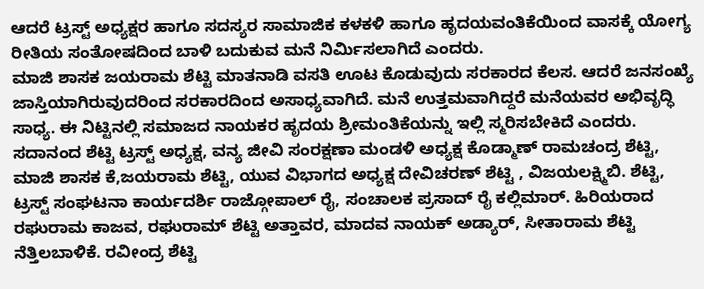ಆದರೆ ಟ್ರಸ್ಟ್ ಅಧ್ಯಕ್ಷರ ಹಾಗೂ ಸದಸ್ಯರ ಸಾಮಾಜಿಕ ಕಳಕಳಿ ಹಾಗೂ ಹೃದಯವಂತಿಕೆಯಿಂದ ವಾಸಕ್ಕೆ ಯೋಗ್ಯ ರೀತಿಯ ಸಂತೋಷದಿಂದ ಬಾಳಿ ಬದುಕುವ ಮನೆ ನಿರ್ಮಿಸಲಾಗಿದೆ ಎಂದರು.
ಮಾಜಿ ಶಾಸಕ ಜಯರಾಮ ಶೆಟ್ಟಿ ಮಾತನಾಡಿ ವಸತಿ ಊಟ ಕೊಡುವುದು ಸರಕಾರದ ಕೆಲಸ. ಆದರೆ ಜನಸಂಖ್ಯೆ ಜಾಸ್ತಿಯಾಗಿರುವುದರಿಂದ ಸರಕಾರದಿಂದ ಅಸಾಧ್ಯವಾಗಿದೆ. ಮನೆ ಉತ್ತಮವಾಗಿದ್ದರೆ ಮನೆಯವರ ಅಭಿವೃದ್ಧಿ ಸಾಧ್ಯ. ಈ ನಿಟ್ಟಿನಲ್ಲಿ ಸಮಾಜದ ನಾಯಕರ ಹೃದಯ ಶ್ರೀಮಂತಿಕೆಯನ್ನು ಇಲ್ಲಿ ಸ್ಮರಿಸಬೇಕಿದೆ ಎಂದರು.
ಸದಾನಂದ ಶೆಟ್ಟಿ ಟ್ರಸ್ಟ್ ಅಧ್ಯಕ್ಷ, ವನ್ಯ ಜೀವಿ ಸಂರಕ್ಷಣಾ ಮಂಡಳಿ ಅಧ್ಯಕ್ಷ ಕೊಡ್ಮಾಣ್ ರಾಮಚಂದ್ರ ಶೆಟ್ಟಿ, ಮಾಜಿ ಶಾಸಕ ಕೆ,ಜಯರಾಮ ಶೆಟ್ಟಿ, ಯುವ ವಿಭಾಗದ ಅಧ್ಯಕ್ಷ ದೇವಿಚರಣ್ ಶೆಟ್ಟಿ , ವಿಜಯಲಕ್ಷ್ಮಿಬಿ. ಶೆಟ್ಟಿ, ಟ್ರಸ್ಟ್ ಸಂಘಟನಾ ಕಾರ್ಯದರ್ಶಿ ರಾಜ್ಗೋಪಾಲ್ ರೈ, ಸಂಚಾಲಕ ಪ್ರಸಾದ್ ರೈ ಕಲ್ಲಿಮಾರ್. ಹಿರಿಯರಾದ ರಘುರಾಮ ಕಾಜವ, ರಘುರಾಮ್ ಶೆಟ್ಟಿ ಅತ್ತಾವರ, ಮಾದವ ನಾಯಕ್ ಅಡ್ಯಾರ್, ಸೀತಾರಾಮ ಶೆಟ್ಟಿ ನೆತ್ತಿಲಬಾಳಿಕೆ. ರವೀಂದ್ರ ಶೆಟ್ಟಿ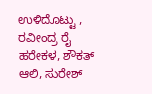ಉಳಿದೊಟ್ಟು , ರವೀಂದ್ರ ರೈ ಹರೇಕಳ, ಶೌಕತ್ ಆಲಿ, ಸುರೇಶ್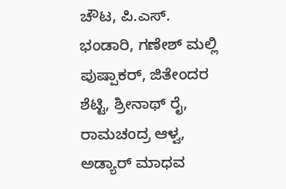ಚೌಟ, ಪಿ.ಎಸ್. ಭಂಡಾರಿ, ಗಣೇಶ್ ಮಲ್ಲಿ ಪುಷ್ಪಾಕರ್, ಜಿತೇಂದರ ಶೆಟ್ಟಿ, ಶ್ರೀನಾಥ್ ರೈ, ರಾಮಚಂದ್ರ ಆಳ್ವ, ಅಡ್ಯಾರ್ ಮಾಧವ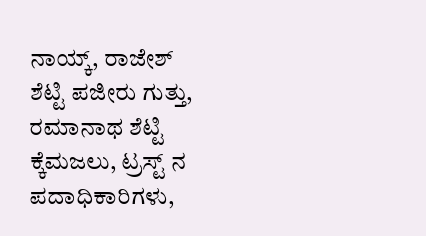ನಾಯ್ಕ್, ರಾಜೇಶ್ ಶೆಟ್ಟಿ ಪಜೀರು ಗುತ್ತು, ರಮಾನಾಥ ಶೆಟ್ಟಿ ಕ್ಕೆಮಜಲು, ಟ್ರಸ್ಟ್ ನ ಪದಾಧಿಕಾರಿಗಳು,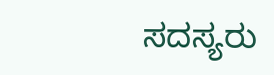ಸದಸ್ಯರು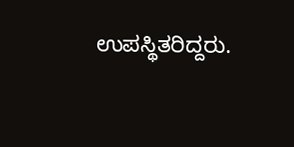ಉಪಸ್ಥಿತರಿದ್ದರು.